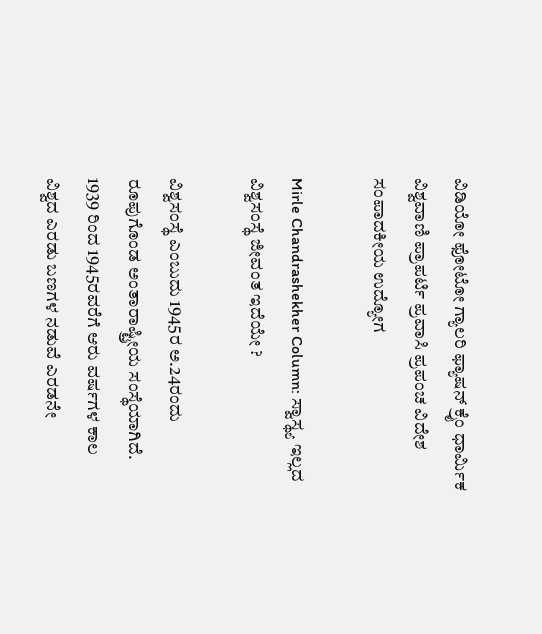ವಿಡಿಯೋ ಫೋಟೋ ಗ್ಯಾಲರಿ ಫ್ಯಾಷನ್ ಕ್ರೈಂ ಧಾರ್ಮಿಕ ವಿಶ್ವವಾಣಿ ಪ್ರಾಪರ್ಟಿ ಪ್ರವಾಸಿ ಪ್ರಪಂಚ ವಿದೇಶ ಸಂಪಾದಕೀಯ ಉದ್ಯೋಗ

Mirle Chandrashekher Column: ಸ್ವಾಸ್ಥ್ಯ ಇಲ್ಲದ ವಿಶ್ವಸಂಸ್ಥೆ ಜೀವಂತ ಇದೆಯೇ ?

ವಿಶ್ವಸಂಸ್ಥೆ ಎಂಬುದು 1945ರ ಅ.24ರಂದು ರೂಪುಗೊಂಡ ಅಂತಾರಾಷ್ಟ್ರೀಯ ಸಂಸ್ಥೆಯಾಗಿದೆ. 1939 ರಿಂದ 1945ರವರೆಗೆ ಆರು ವರ್ಷಗಳ ಕಾಲ ವಿಶ್ವದ ಎರಡು ಬಣಗಳ ನಡುವೆ ಎರಡನೇ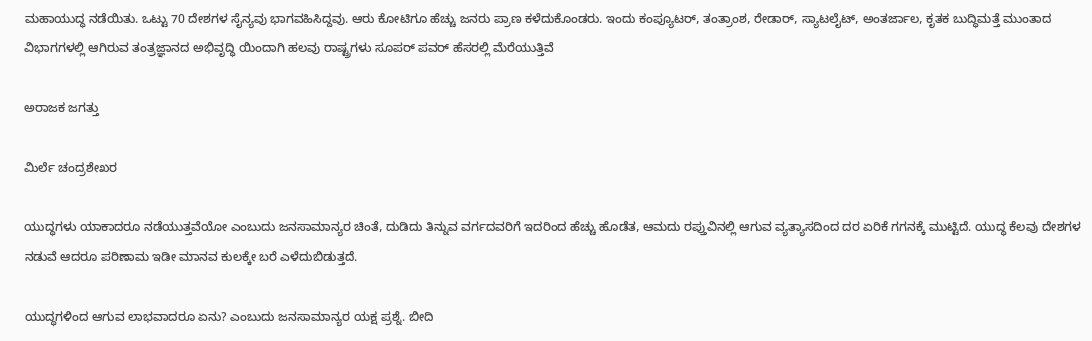ಮಹಾಯುದ್ಧ ನಡೆಯಿತು. ಒಟ್ಟು 70 ದೇಶಗಳ ಸೈನ್ಯವು ಭಾಗವಹಿಸಿದ್ದವು. ಆರು ಕೋಟಿಗೂ ಹೆಚ್ಚು ಜನರು ಪ್ರಾಣ ಕಳೆದುಕೊಂಡರು. ಇಂದು ಕಂಪ್ಯೂಟರ್, ತಂತ್ರಾಂಶ, ರೇಡಾರ್, ಸ್ಯಾಟಲೈಟ್, ಅಂತರ್ಜಾಲ, ಕೃತಕ ಬುದ್ಧಿಮತ್ತೆ ಮುಂತಾದ ವಿಭಾಗಗಳಲ್ಲಿ ಆಗಿರುವ ತಂತ್ರಜ್ಞಾನದ ಅಭಿವೃದ್ಧಿ ಯಿಂದಾಗಿ ಹಲವು ರಾಷ್ಟ್ರಗಳು ಸೂಪರ್ ಪವರ್ ಹೆಸರಲ್ಲಿ ಮೆರೆಯುತ್ತಿವೆ

ಅರಾಜಕ ಜಗತ್ತು

ಮಿರ್ಲೆ ಚಂದ್ರಶೇಖರ

ಯುದ್ಧಗಳು ಯಾಕಾದರೂ ನಡೆಯುತ್ತವೆಯೋ ಎಂಬುದು ಜನಸಾಮಾನ್ಯರ ಚಿಂತೆ, ದುಡಿದು ತಿನ್ನುವ ವರ್ಗದವರಿಗೆ ಇದರಿಂದ ಹೆಚ್ಚು ಹೊಡೆತ, ಆಮದು ರಪ್ತುವಿನಲ್ಲಿ ಆಗುವ ವ್ಯತ್ಯಾಸದಿಂದ ದರ ಏರಿಕೆ ಗಗನಕ್ಕೆ ಮುಟ್ಟಿದೆ. ಯುದ್ಧ ಕೆಲವು ದೇಶಗಳ ನಡುವೆ ಆದರೂ ಪರಿಣಾಮ ಇಡೀ ಮಾನವ ಕುಲಕ್ಕೇ ಬರೆ ಎಳೆದುಬಿಡುತ್ತದೆ.

ಯುದ್ಧಗಳಿಂದ ಆಗುವ ಲಾಭವಾದರೂ ಏನು? ಎಂಬುದು ಜನಸಾಮಾನ್ಯರ ಯಕ್ಷ ಪ್ರಶ್ನೆ. ಬೀದಿ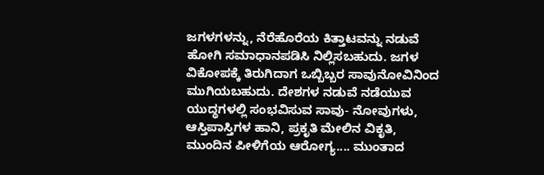ಜಗಳಗಳನ್ನು, ನೆರೆಹೊರೆಯ ಕಿತ್ತಾಟವನ್ನು ನಡುವೆ ಹೋಗಿ ಸಮಾಧಾನಪಡಿಸಿ ನಿಲ್ಲಿಸಬಹುದು. ಜಗಳ ವಿಕೋಪಕ್ಕೆ ತಿರುಗಿದಾಗ ಒಬ್ಬಿಬ್ಬರ ಸಾವುನೋವಿನಿಂದ ಮುಗಿಯಬಹುದು. ದೇಶಗಳ ನಡುವೆ ನಡೆಯುವ ಯುದ್ಧಗಳಲ್ಲಿ ಸಂಭವಿಸುವ ಸಾವು- ನೋವುಗಳು, ಆಸ್ತಿಪಾಸ್ತಿಗಳ ಹಾನಿ, ಪ್ರಕೃತಿ ಮೇಲಿನ ವಿಕೃತಿ, ಮುಂದಿನ ಪೀಳಿಗೆಯ ಆರೋಗ್ಯ.... ಮುಂತಾದ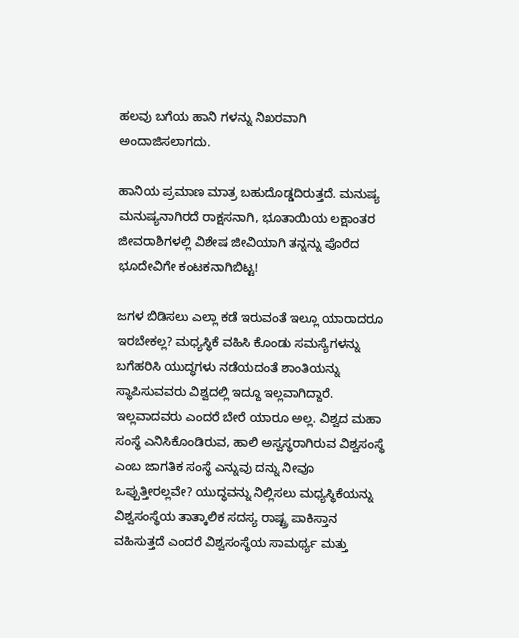ಹಲವು ಬಗೆಯ ಹಾನಿ ಗಳನ್ನು ನಿಖರವಾಗಿ ಅಂದಾಜಿಸಲಾಗದು.

ಹಾನಿಯ ಪ್ರಮಾಣ ಮಾತ್ರ ಬಹುದೊಡ್ಡದಿರುತ್ತದೆ. ಮನುಷ್ಯ ಮನುಷ್ಯನಾಗಿರದೆ ರಾಕ್ಷಸನಾಗಿ, ಭೂತಾಯಿಯ ಲಕ್ಷಾಂತರ ಜೀವರಾಶಿಗಳಲ್ಲಿ ವಿಶೇಷ ಜೀವಿಯಾಗಿ ತನ್ನನ್ನು ಪೊರೆದ ಭೂದೇವಿಗೇ ಕಂಟಕನಾಗಿಬಿಟ್ಟ!

ಜಗಳ ಬಿಡಿಸಲು ಎಲ್ಲಾ ಕಡೆ ಇರುವಂತೆ ಇಲ್ಲೂ ಯಾರಾದರೂ ಇರಬೇಕಲ್ಲ? ಮಧ್ಯಸ್ಥಿಕೆ ವಹಿಸಿ ಕೊಂಡು ಸಮಸ್ಯೆಗಳನ್ನು ಬಗೆಹರಿಸಿ ಯುದ್ಧಗಳು ನಡೆಯದಂತೆ ಶಾಂತಿಯನ್ನು ಸ್ಥಾಪಿಸುವವರು ವಿಶ್ವದಲ್ಲಿ ಇದ್ದೂ ಇಲ್ಲವಾಗಿದ್ದಾರೆ. ಇಲ್ಲವಾದವರು ಎಂದರೆ ಬೇರೆ ಯಾರೂ ಅಲ್ಲ. ವಿಶ್ವದ ಮಹಾ ಸಂಸ್ಥೆ ಎನಿಸಿಕೊಂಡಿರುವ, ಹಾಲಿ ಅಸ್ವಸ್ಥರಾಗಿರುವ ವಿಶ್ವಸಂಸ್ಥೆ ಎಂಬ ಜಾಗತಿಕ ಸಂಸ್ಥೆ ಎನ್ನುವು ದನ್ನು ನೀವೂ ಒಪ್ಪುತ್ತೀರಲ್ಲವೇ? ಯುದ್ಧವನ್ನು ನಿಲ್ಲಿಸಲು ಮಧ್ಯಸ್ಥಿಕೆಯನ್ನು ವಿಶ್ವಸಂಸ್ಥೆಯ ತಾತ್ಕಾಲಿಕ ಸದಸ್ಯ ರಾಷ್ಟ್ರ ಪಾಕಿಸ್ತಾನ ವಹಿಸುತ್ತದೆ ಎಂದರೆ ವಿಶ್ವಸಂಸ್ಥೆಯ ಸಾಮರ್ಥ್ಯ ಮತ್ತು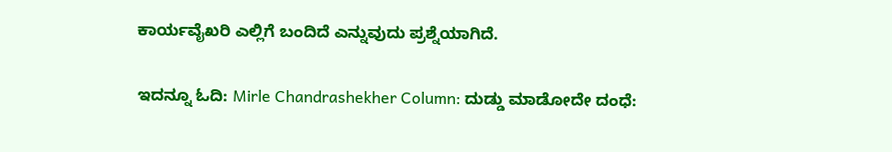ಕಾರ್ಯವೈಖರಿ ಎಲ್ಲಿಗೆ ಬಂದಿದೆ ಎನ್ನುವುದು ಪ್ರಶ್ನೆಯಾಗಿದೆ.

ಇದನ್ನೂ ಓದಿ: Mirle Chandrashekher Column: ದುಡ್ಡು ಮಾಡೋದೇ ದಂಧೆ: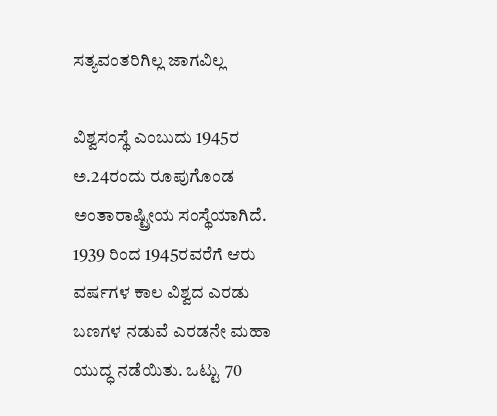ಸತ್ಯವಂತರಿಗಿಲ್ಲ ಜಾಗವಿಲ್ಲ

ವಿಶ್ವಸಂಸ್ಥೆ ಎಂಬುದು 1945ರ ಅ.24ರಂದು ರೂಪುಗೊಂಡ ಅಂತಾರಾಷ್ಟ್ರೀಯ ಸಂಸ್ಥೆಯಾಗಿದೆ. 1939 ರಿಂದ 1945ರವರೆಗೆ ಆರು ವರ್ಷಗಳ ಕಾಲ ವಿಶ್ವದ ಎರಡು ಬಣಗಳ ನಡುವೆ ಎರಡನೇ ಮಹಾ ಯುದ್ಧ ನಡೆಯಿತು. ಒಟ್ಟು 70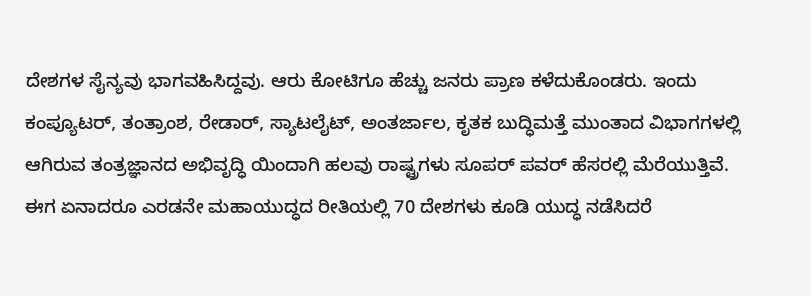ದೇಶಗಳ ಸೈನ್ಯವು ಭಾಗವಹಿಸಿದ್ದವು. ಆರು ಕೋಟಿಗೂ ಹೆಚ್ಚು ಜನರು ಪ್ರಾಣ ಕಳೆದುಕೊಂಡರು. ಇಂದು ಕಂಪ್ಯೂಟರ್, ತಂತ್ರಾಂಶ, ರೇಡಾರ್, ಸ್ಯಾಟಲೈಟ್, ಅಂತರ್ಜಾಲ, ಕೃತಕ ಬುದ್ಧಿಮತ್ತೆ ಮುಂತಾದ ವಿಭಾಗಗಳಲ್ಲಿ ಆಗಿರುವ ತಂತ್ರಜ್ಞಾನದ ಅಭಿವೃದ್ಧಿ ಯಿಂದಾಗಿ ಹಲವು ರಾಷ್ಟ್ರಗಳು ಸೂಪರ್ ಪವರ್ ಹೆಸರಲ್ಲಿ ಮೆರೆಯುತ್ತಿವೆ. ಈಗ ಏನಾದರೂ ಎರಡನೇ ಮಹಾಯುದ್ಧದ ರೀತಿಯಲ್ಲಿ 70 ದೇಶಗಳು ಕೂಡಿ ಯುದ್ಧ ನಡೆಸಿದರೆ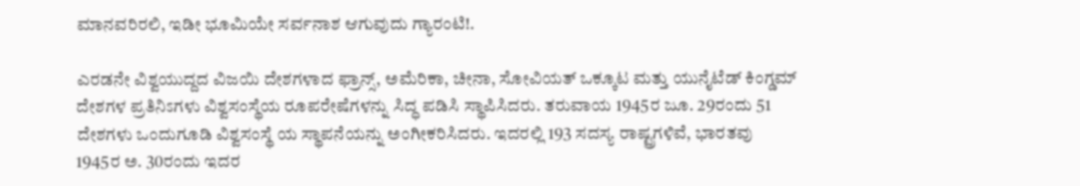ಮಾನವರಿರಲಿ, ಇಡೀ ಭೂಮಿಯೇ ಸರ್ವನಾಶ ಆಗುವುದು ಗ್ಯಾರಂಟಿ!.

ಎರಡನೇ ವಿಶ್ವಯುದ್ದದ ವಿಜಯಿ ದೇಶಗಳಾದ ಫ್ರಾನ್ಸ್, ಅಮೆರಿಕಾ, ಚೀನಾ, ಸೋವಿಯತ್ ಒಕ್ಕೂಟ ಮತ್ತು ಯುನೈಟೆಡ್ ಕಿಂಗ್ಡಮ್ ದೇಶಗಳ ಪ್ರತಿನಿಽಗಳು ವಿಶ್ವಸಂಸ್ಥೆಯ ರೂಪರೇಷೆಗಳನ್ನು ಸಿದ್ಧ ಪಡಿಸಿ ಸ್ಥಾಪಿಸಿದರು. ತರುವಾಯ 1945ರ ಜೂ. 29ರಂದು 51 ದೇಶಗಳು ಒಂದುಗೂಡಿ ವಿಶ್ವಸಂಸ್ಥೆ ಯ ಸ್ಥಾಪನೆಯನ್ನು ಅಂಗೀಕರಿಸಿದರು. ಇದರಲ್ಲಿ 193 ಸದಸ್ಯ ರಾಷ್ಟ್ರಗಳಿವೆ, ಭಾರತವು 1945ರ ಅ. 30ರಂದು ಇದರ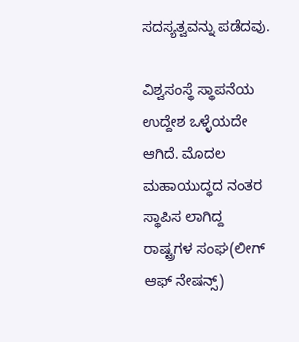ಸದಸ್ಯತ್ವವನ್ನು ಪಡೆದವು.

ವಿಶ್ವಸಂಸ್ಥೆ ಸ್ಥಾಪನೆಯ ಉದ್ದೇಶ ಒಳ್ಳೆಯದೇ ಆಗಿದೆ. ಮೊದಲ ಮಹಾಯುದ್ಧದ ನಂತರ ಸ್ಥಾಪಿಸ ಲಾಗಿದ್ದ ರಾಷ್ಟ್ರಗಳ ಸಂಘ(ಲೀಗ್ ಆಫ್ ನೇಷನ್ಸ್)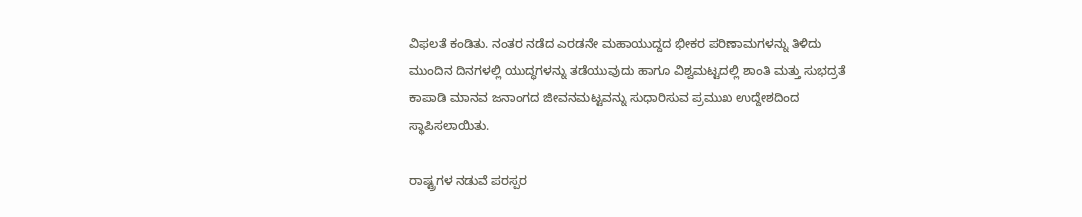ವಿಫಲತೆ ಕಂಡಿತು. ನಂತರ ನಡೆದ ಎರಡನೇ ಮಹಾಯುದ್ದದ ಭೀಕರ ಪರಿಣಾಮಗಳನ್ನು ತಿಳಿದು ಮುಂದಿನ ದಿನಗಳಲ್ಲಿ ಯುದ್ಧಗಳನ್ನು ತಡೆಯುವುದು ಹಾಗೂ ವಿಶ್ವಮಟ್ಟದಲ್ಲಿ ಶಾಂತಿ ಮತ್ತು ಸುಭದ್ರತೆ ಕಾಪಾಡಿ ಮಾನವ ಜನಾಂಗದ ಜೀವನಮಟ್ಟವನ್ನು ಸುಧಾರಿಸುವ ಪ್ರಮುಖ ಉದ್ದೇಶದಿಂದ ಸ್ಥಾಪಿಸಲಾಯಿತು.

ರಾಷ್ಟ್ರಗಳ ನಡುವೆ ಪರಸ್ಪರ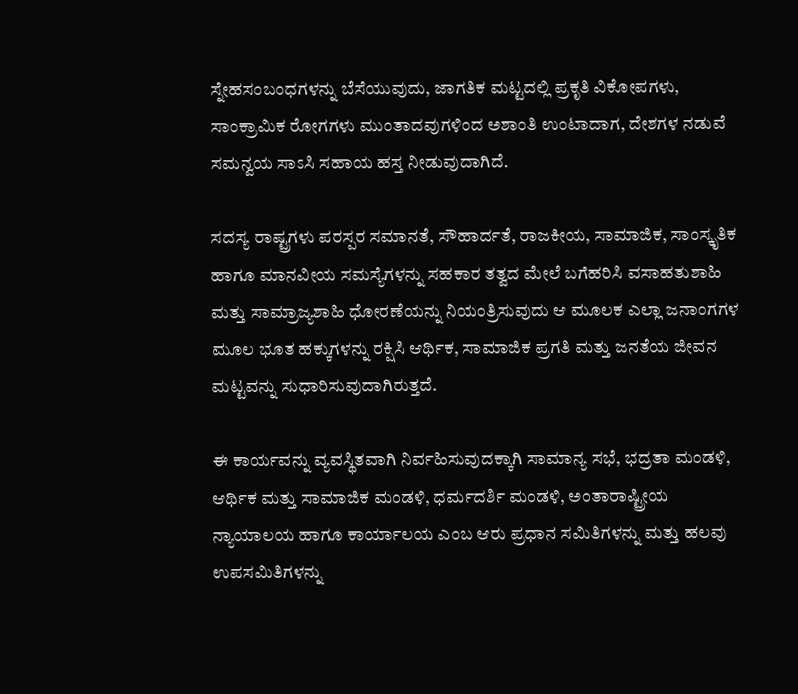ಸ್ನೇಹಸಂಬಂಧಗಳನ್ನು ಬೆಸೆಯುವುದು, ಜಾಗತಿಕ ಮಟ್ಟದಲ್ಲಿ ಪ್ರಕೃತಿ ವಿಕೋಪಗಳು, ಸಾಂಕ್ರಾಮಿಕ ರೋಗಗಳು ಮುಂತಾದವುಗಳಿಂದ ಅಶಾಂತಿ ಉಂಟಾದಾಗ, ದೇಶಗಳ ನಡುವೆ ಸಮನ್ವಯ ಸಾಽಸಿ ಸಹಾಯ ಹಸ್ತ ನೀಡುವುದಾಗಿದೆ.

ಸದಸ್ಯ ರಾಷ್ಟ್ರಗಳು ಪರಸ್ಪರ ಸಮಾನತೆ, ಸೌಹಾರ್ದತೆ, ರಾಜಕೀಯ, ಸಾಮಾಜಿಕ, ಸಾಂಸ್ಕೃತಿಕ ಹಾಗೂ ಮಾನವೀಯ ಸಮಸ್ಯೆಗಳನ್ನು ಸಹಕಾರ ತತ್ವದ ಮೇಲೆ ಬಗೆಹರಿಸಿ ವಸಾಹತುಶಾಹಿ ಮತ್ತು ಸಾಮ್ರಾಜ್ಯಶಾಹಿ ಧೋರಣೆಯನ್ನು ನಿಯಂತ್ರಿಸುವುದು ಆ ಮೂಲಕ ಎಲ್ಲಾ ಜನಾಂಗಗಳ ಮೂಲ ಭೂತ ಹಕ್ಕುಗಳನ್ನು ರಕ್ಷಿಸಿ ಆರ್ಥಿಕ, ಸಾಮಾಜಿಕ ಪ್ರಗತಿ ಮತ್ತು ಜನತೆಯ ಜೀವನ ಮಟ್ಟವನ್ನು ಸುಧಾರಿಸುವುದಾಗಿರುತ್ತದೆ.

ಈ ಕಾರ್ಯವನ್ನು ವ್ಯವಸ್ಥಿತವಾಗಿ ನಿರ್ವಹಿಸುವುದಕ್ಕಾಗಿ ಸಾಮಾನ್ಯ ಸಭೆ, ಭದ್ರತಾ ಮಂಡಳಿ, ಆರ್ಥಿಕ ಮತ್ತು ಸಾಮಾಜಿಕ ಮಂಡಳಿ, ಧರ್ಮದರ್ಶಿ ಮಂಡಳಿ, ಅಂತಾರಾಷ್ಟ್ರೀಯ ನ್ಯಾಯಾಲಯ ಹಾಗೂ ಕಾರ್ಯಾಲಯ ಎಂಬ ಆರು ಪ್ರಧಾನ ಸಮಿತಿಗಳನ್ನು ಮತ್ತು ಹಲವು ಉಪಸಮಿತಿಗಳನ್ನು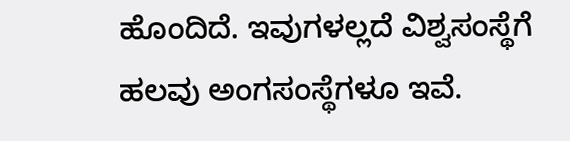ಹೊಂದಿದೆ. ಇವುಗಳಲ್ಲದೆ ವಿಶ್ವಸಂಸ್ಥೆಗೆ ಹಲವು ಅಂಗಸಂಸ್ಥೆಗಳೂ ಇವೆ.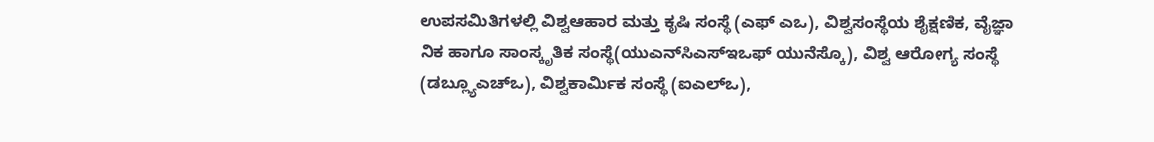ಉಪಸಮಿತಿಗಳಲ್ಲಿ ವಿಶ್ವಆಹಾರ ಮತ್ತು ಕೃಷಿ ಸಂಸ್ಥೆ (ಎಫ್‌ ಎಒ), ವಿಶ್ವಸಂಸ್ಥೆಯ ಶೈಕ್ಷಣಿಕ, ವೈಜ್ಞಾ ನಿಕ ಹಾಗೂ ಸಾಂಸ್ಕೃತಿಕ ಸಂಸ್ಥೆ(ಯುಎನ್‌ಸಿಎಸ್‌ಇಒಫ್ ಯುನೆಸ್ಕೊ), ವಿಶ್ವ ಆರೋಗ್ಯ ಸಂಸ್ಥೆ (ಡಬ್ಲ್ಯೂಎಚ್‌ಒ), ವಿಶ್ವಕಾರ್ಮಿಕ ಸಂಸ್ಥೆ (ಐಎಲ್‌ಒ),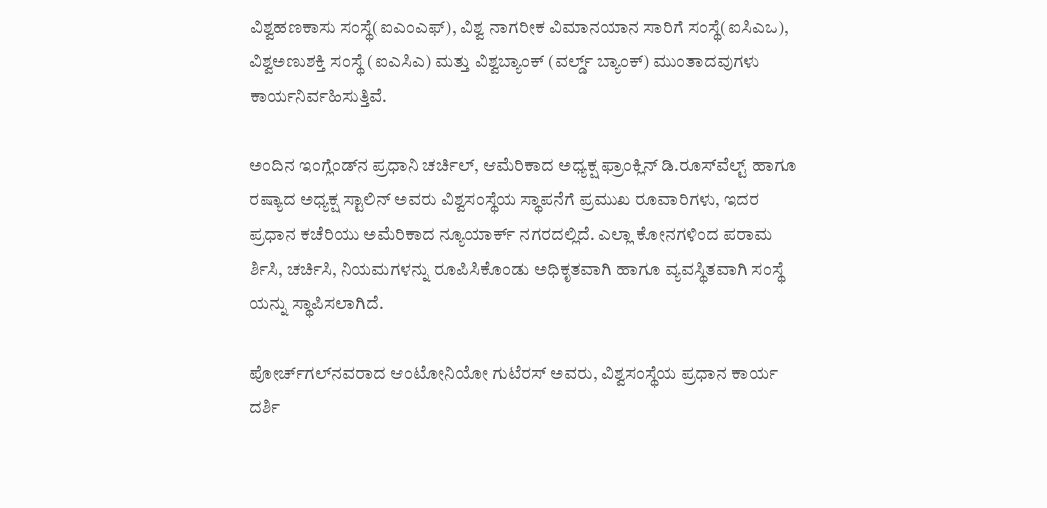ವಿಶ್ವಹಣಕಾಸು ಸಂಸ್ಥೆ(ಐಎಂಎಫ್), ವಿಶ್ವ ನಾಗರೀಕ ವಿಮಾನಯಾನ ಸಾರಿಗೆ ಸಂಸ್ಥೆ(ಐಸಿಎಒ), ವಿಶ್ವಅಣುಶಕ್ತಿ ಸಂಸ್ಥೆ (ಐಎಸಿಎ) ಮತ್ತು ವಿಶ್ವಬ್ಯಾಂಕ್ (ವರ್ಲ್ಡ್ ಬ್ಯಾಂಕ್) ಮುಂತಾದವುಗಳು ಕಾರ್ಯನಿರ್ವಹಿಸುತ್ತಿವೆ.

ಅಂದಿನ ಇಂಗ್ಲೆಂಡ್‌ನ ಪ್ರಧಾನಿ ಚರ್ಚಿಲ್, ಆಮೆರಿಕಾದ ಅಧ್ಯಕ್ಷ ಫ್ರಾಂಕ್ಲಿನ್ ಡಿ.ರೂಸ್‌ವೆಲ್ಟ್ ಹಾಗೂ ರಷ್ಯಾದ ಅಧ್ಯಕ್ಷ ಸ್ಟಾಲಿನ್ ಅವರು ವಿಶ್ವಸಂಸ್ಥೆಯ ಸ್ಥಾಪನೆಗೆ ಪ್ರಮುಖ ರೂವಾರಿಗಳು, ಇದರ ಪ್ರಧಾನ ಕಚೆರಿಯು ಅಮೆರಿಕಾದ ನ್ಯೂಯಾರ್ಕ್ ನಗರದಲ್ಲಿದೆ. ಎಲ್ಲಾ ಕೋನಗಳಿಂದ ಪರಾಮ‌ ರ್ಶಿಸಿ, ಚರ್ಚಿಸಿ, ನಿಯಮಗಳನ್ನು ರೂಪಿಸಿಕೊಂಡು ಅಧಿಕೃತವಾಗಿ ಹಾಗೂ ವ್ಯವಸ್ಥಿತವಾಗಿ ಸಂಸ್ಥೆ ಯನ್ನು ಸ್ಥಾಪಿಸಲಾಗಿದೆ.

ಪೋರ್ಚ್‌ಗಲ್‌ನವರಾದ ಆಂಟೋನಿಯೋ ಗುಟೆರಸ್ ಅವರು, ವಿಶ್ವಸಂಸ್ಥೆಯ ಪ್ರಧಾನ ಕಾರ್ಯ ದರ್ಶಿ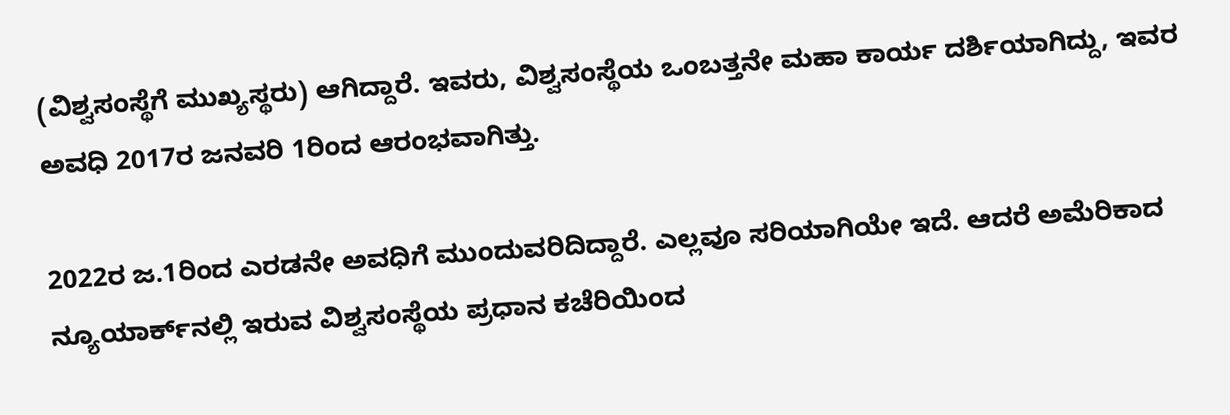(ವಿಶ್ವಸಂಸ್ಥೆಗೆ ಮುಖ್ಯಸ್ಥರು) ಆಗಿದ್ದಾರೆ. ಇವರು, ವಿಶ್ವಸಂಸ್ಥೆಯ ಒಂಬತ್ತನೇ ಮಹಾ ಕಾರ್ಯ ದರ್ಶಿಯಾಗಿದ್ದು, ಇವರ ಅವಧಿ 2017ರ ಜನವರಿ 1ರಿಂದ ಆರಂಭವಾಗಿತ್ತು.

2022ರ ಜ.1ರಿಂದ ಎರಡನೇ ಅವಧಿಗೆ ಮುಂದುವರಿದಿದ್ದಾರೆ. ಎಲ್ಲವೂ ಸರಿಯಾಗಿಯೇ ಇದೆ. ಆದರೆ ಅಮೆರಿಕಾದ ನ್ಯೂಯಾರ್ಕ್‌ನಲ್ಲಿ ಇರುವ ವಿಶ್ವಸಂಸ್ಥೆಯ ಪ್ರಧಾನ ಕಚೆರಿಯಿಂದ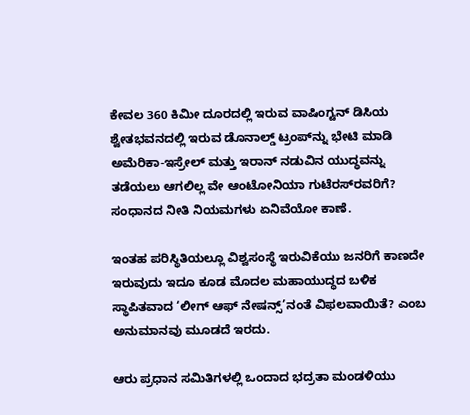ಕೇವಲ 360 ಕಿಮೀ ದೂರದಲ್ಲಿ ಇರುವ ವಾಷಿಂಗ್ಟನ್ ಡಿಸಿಯ ಶ್ವೇತಭವನದಲ್ಲಿ ಇರುವ ಡೊನಾಲ್ಡ್ ಟ್ರಂಪ್‌ನ್ನು ಭೇಟಿ ಮಾಡಿ ಅಮೆರಿಕಾ-ಇಸ್ರೇಲ್ ಮತ್ತು ಇರಾನ್ ನಡುವಿನ ಯುದ್ಧವನ್ನು ತಡೆಯಲು ಆಗಲಿಲ್ಲ‌ ವೇ ಆಂಟೋನಿಯಾ ಗುಟೆರಸ್‌ರವರಿಗೆ? ಸಂಧಾನದ ನೀತಿ ನಿಯಮಗಳು ಏನಿವೆಯೋ ಕಾಣೆ.

ಇಂತಹ ಪರಿಸ್ಥಿತಿಯಲ್ಲೂ ವಿಶ್ವಸಂಸ್ಥೆ ಇರುವಿಕೆಯು ಜನರಿಗೆ ಕಾಣದೇ ಇರುವುದು ಇದೂ ಕೂಡ ಮೊದಲ ಮಹಾಯುದ್ಧದ ಬಳಿಕ ಸ್ಥಾಪಿತವಾದ ‘ಲೀಗ್ ಆಫ್ ನೇಷನ್ಸ್’ನಂತೆ ವಿಫಲವಾಯಿತೆ? ಎಂಬ ಅನುಮಾನವು ಮೂಡದೆ ಇರದು.

ಆರು ಪ್ರಧಾನ ಸಮಿತಿಗಳಲ್ಲಿ ಒಂದಾದ ಭದ್ರತಾ ಮಂಡಳಿಯು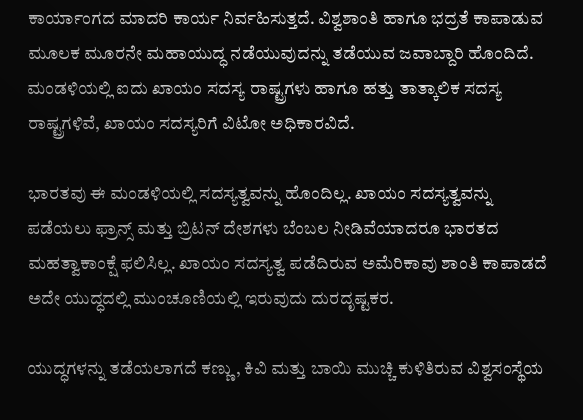ಕಾರ್ಯಾಂಗದ ಮಾದರಿ ಕಾರ್ಯ ನಿರ್ವಹಿಸುತ್ತದೆ. ವಿಶ್ವಶಾಂತಿ ಹಾಗೂ ಭದ್ರತೆ ಕಾಪಾಡುವ ಮೂಲಕ ಮೂರನೇ ಮಹಾಯುದ್ಧ ನಡೆಯುವುದನ್ನು ತಡೆಯುವ ಜವಾಬ್ದಾರಿ ಹೊಂದಿದೆ. ಮಂಡಳಿಯಲ್ಲಿ ಐದು ಖಾಯಂ ಸದಸ್ಯ ರಾಷ್ಟ್ರಗಳು ಹಾಗೂ ಹತ್ತು ತಾತ್ಕಾಲಿಕ ಸದಸ್ಯ ರಾಷ್ಟ್ರಗಳಿವೆ, ಖಾಯಂ ಸದಸ್ಯರಿಗೆ ವಿಟೋ ಅಧಿಕಾರವಿದೆ.

ಭಾರತವು ಈ ಮಂಡಳಿಯಲ್ಲಿ ಸದಸ್ಯತ್ವವನ್ನು ಹೊಂದಿಲ್ಲ. ಖಾಯಂ ಸದಸ್ಯತ್ವವನ್ನು ಪಡೆಯಲು ಫ್ರಾನ್ಸ್ ಮತ್ತು ಬ್ರಿಟನ್ ದೇಶಗಳು ಬೆಂಬಲ ನೀಡಿವೆಯಾದರೂ ಭಾರತದ ಮಹತ್ವಾಕಾಂಕ್ಷೆ ಫಲಿಸಿಲ್ಲ. ಖಾಯಂ ಸದಸ್ಯತ್ವ ಪಡೆದಿರುವ ಅಮೆರಿಕಾವು ಶಾಂತಿ ಕಾಪಾಡದೆ ಅದೇ ಯುದ್ಧದಲ್ಲಿ ಮುಂಚೂಣಿಯಲ್ಲಿ ಇರುವುದು ದುರದೃಷ್ಟಕರ.

ಯುದ್ಧಗಳನ್ನು ತಡೆಯಲಾಗದೆ ಕಣ್ಣು, ಕಿವಿ ಮತ್ತು ಬಾಯಿ ಮುಚ್ಚಿ ಕುಳಿತಿರುವ ವಿಶ್ವಸಂಸ್ಥೆಯ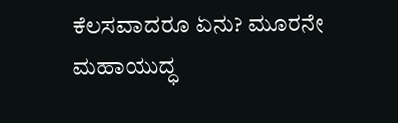ಕೆಲಸವಾದರೂ ಏನು? ಮೂರನೇ ಮಹಾಯುದ್ಧ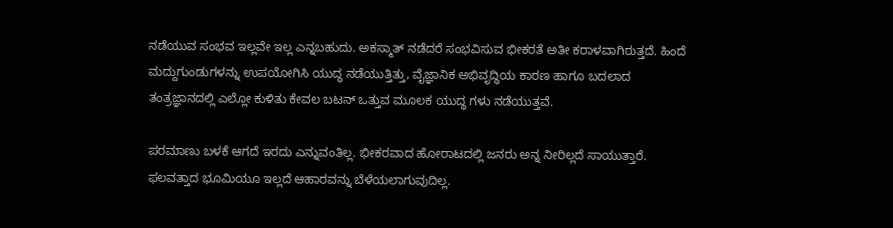ನಡೆಯುವ ಸಂಭವ ಇಲ್ಲವೇ ಇಲ್ಲ ಎನ್ನಬಹುದು. ಅಕಸ್ಮಾತ್ ನಡೆದರೆ ಸಂಭವಿಸುವ ಭೀಕರತೆ ಅತೀ ಕರಾಳವಾಗಿರುತ್ತದೆ. ಹಿಂದೆ ಮದ್ದುಗುಂಡುಗಳನ್ನು ಉಪಯೋಗಿಸಿ ಯುದ್ಧ ನಡೆಯುತ್ತಿತ್ತು, ವೈಜ್ಞಾನಿಕ ಅಭಿವೃದ್ಧಿಯ ಕಾರಣ ಹಾಗೂ ಬದಲಾದ ತಂತ್ರಜ್ಞಾನದಲ್ಲಿ ಎಲ್ಲೋ ಕುಳಿತು ಕೇವಲ ಬಟನ್ ಒತ್ತುವ ಮೂಲಕ ಯುದ್ಧ ಗಳು ನಡೆಯುತ್ತವೆ.

ಪರಮಾಣು ಬಳಕೆ ಆಗದೆ ಇರದು ಎನ್ನುವಂತಿಲ್ಲ. ಭೀಕರವಾದ ಹೋರಾಟದಲ್ಲಿ ಜನರು ಅನ್ನ ನೀರಿಲ್ಲದೆ ಸಾಯುತ್ತಾರೆ. ಫಲವತ್ತಾದ ಭೂಮಿಯೂ ಇಲ್ಲದೆ ಆಹಾರವನ್ನು ಬೆಳೆಯಲಾಗುವುದಿಲ್ಲ.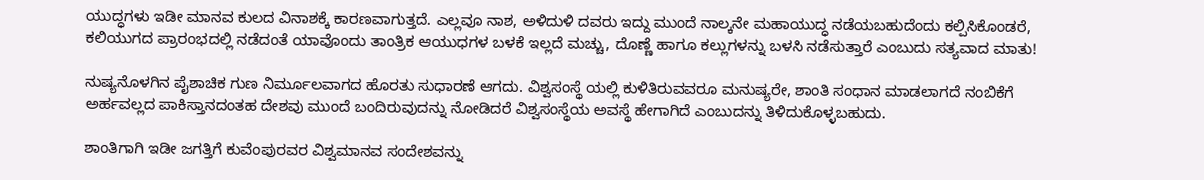ಯುದ್ಧಗಳು ಇಡೀ ಮಾನವ ಕುಲದ ವಿನಾಶಕ್ಕೆ ಕಾರಣವಾಗುತ್ತದೆ. ಎಲ್ಲವೂ ನಾಶ, ಅಳಿದುಳಿ ದವರು ಇದ್ದು ಮುಂದೆ ನಾಲ್ಕನೇ ಮಹಾಯುದ್ಧ ನಡೆಯಬಹುದೆಂದು ಕಲ್ಪಿಸಿಕೊಂಡರೆ, ಕಲಿಯುಗದ ಪ್ರಾರಂಭದಲ್ಲಿ ನಡೆದಂತೆ ಯಾವೊಂದು ತಾಂತ್ರಿಕ ಆಯುಧಗಳ ಬಳಕೆ ಇಲ್ಲದೆ ಮಚ್ಚು, ದೊಣ್ಣೆ ಹಾಗೂ ಕಲ್ಲುಗಳನ್ನು ಬಳಸಿ ನಡೆಸುತ್ತಾರೆ ಎಂಬುದು ಸತ್ಯವಾದ ಮಾತು!

ನುಷ್ಯನೊಳಗಿನ ಪೈಶಾಚಿಕ ಗುಣ ನಿರ್ಮೂಲವಾಗದ ಹೊರತು ಸುಧಾರಣೆ ಆಗದು. ವಿಶ್ವಸಂಸ್ಥೆ ಯಲ್ಲಿ ಕುಳಿತಿರುವವರೂ ಮನುಷ್ಯರೇ, ಶಾಂತಿ ಸಂಧಾನ ಮಾಡಲಾಗದೆ ನಂಬಿಕೆಗೆ ಅರ್ಹವಲ್ಲದ ಪಾಕಿಸ್ತಾನದಂತಹ ದೇಶವು ಮುಂದೆ ಬಂದಿರುವುದನ್ನು ನೋಡಿದರೆ ವಿಶ್ವಸಂಸ್ಥೆಯ ಅವಸ್ಥೆ ಹೇಗಾಗಿದೆ ಎಂಬುದನ್ನು ತಿಳಿದುಕೊಳ್ಳಬಹುದು.

ಶಾಂತಿಗಾಗಿ ಇಡೀ ಜಗತ್ತಿಗೆ ಕುವೆಂಪುರವರ ವಿಶ್ವಮಾನವ ಸಂದೇಶವನ್ನು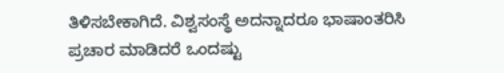ತಿಳಿಸಬೇಕಾಗಿದೆ. ವಿಶ್ವಸಂಸ್ಥೆ ಅದನ್ನಾದರೂ ಭಾಷಾಂತರಿಸಿ ಪ್ರಚಾರ ಮಾಡಿದರೆ ಒಂದಷ್ಟು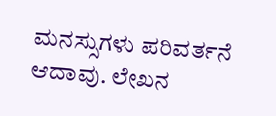ಮನಸ್ಸುಗಳು ಪರಿವರ್ತನೆ ಆದಾವು. ಲೇಖನ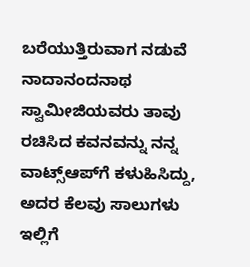ಬರೆಯುತ್ತಿರುವಾಗ ನಡುವೆ ನಾದಾನಂದನಾಥ ಸ್ವಾಮೀಜಿಯವರು ತಾವು ರಚಿಸಿದ ಕವನವನ್ನು ನನ್ನ ವಾಟ್ಸ್‌ಆಪ್‌ಗೆ ಕಳುಹಿಸಿದ್ದು, ಅದರ ಕೆಲವು ಸಾಲುಗಳು ಇಲ್ಲಿಗೆ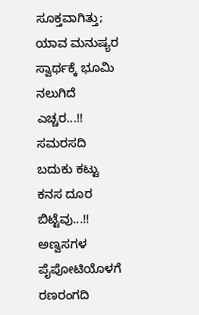ಸೂಕ್ತವಾಗಿತ್ತು; ಯಾವ ಮನುಷ್ಯರ ಸ್ವಾರ್ಥಕ್ಕೆ ಭೂಮಿ ನಲುಗಿದೆ ಎಚ್ಚರ...!! ಸಮರಸದಿ ಬದುಕು ಕಟ್ಟು ಕನಸ ದೂರ ಬಿಟ್ಟೆವು...!! ಅಣ್ವಸಗಳ ಪೈಪೋಟಿಯೊಳಗೆ ರಣರಂಗದಿ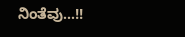ನಿಂತೆವು...!!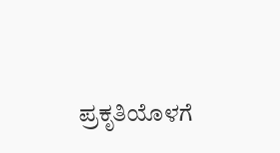ಪ್ರಕೃತಿಯೊಳಗೆ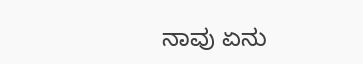ನಾವು ಏನು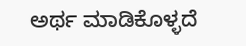ಅರ್ಥ ಮಾಡಿಕೊಳ್ಳದೆ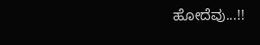ಹೋದೆವು...!!